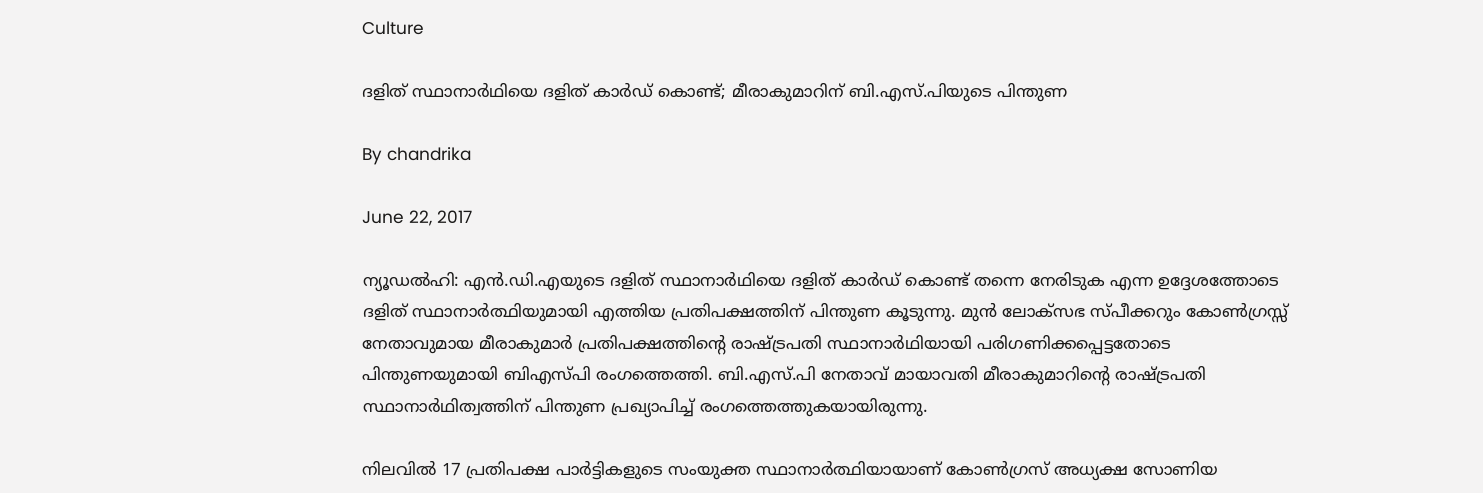Culture

ദളിത് സ്ഥാനാര്‍ഥിയെ ദളിത് കാര്‍ഡ് കൊണ്ട്; മീരാകുമാറിന് ബി.എസ്.പിയുടെ പിന്തുണ

By chandrika

June 22, 2017

ന്യൂഡല്‍ഹി: എന്‍.ഡി.എയുടെ ദളിത് സ്ഥാനാര്‍ഥിയെ ദളിത് കാര്‍ഡ് കൊണ്ട് തന്നെ നേരിടുക എന്ന ഉദ്ദേശത്തോടെ ദളിത് സ്ഥാനാര്‍ത്ഥിയുമായി എത്തിയ പ്രതിപക്ഷത്തിന് പിന്തുണ കൂടുന്നു. മുന്‍ ലോക്സഭ സ്പീക്കറും കോണ്‍ഗ്രസ്സ് നേതാവുമായ മീരാകുമാര്‍ പ്രതിപക്ഷത്തിന്റെ രാഷ്ട്രപതി സ്ഥാനാര്‍ഥിയായി പരിഗണിക്കപ്പെട്ടതോടെ പിന്തുണയുമായി ബിഎസ്പി രംഗത്തെത്തി. ബി.എസ്.പി നേതാവ് മായാവതി മീരാകുമാറിന്റെ രാഷ്ട്രപതി സ്ഥാനാര്‍ഥിത്വത്തിന് പിന്തുണ പ്രഖ്യാപിച്ച് രംഗത്തെത്തുകയായിരുന്നു.

നിലവില്‍ 17 പ്രതിപക്ഷ പാര്‍ട്ടികളുടെ സംയുക്ത സ്ഥാനാര്‍ത്ഥിയായാണ് കോണ്‍ഗ്രസ് അധ്യക്ഷ സോണിയ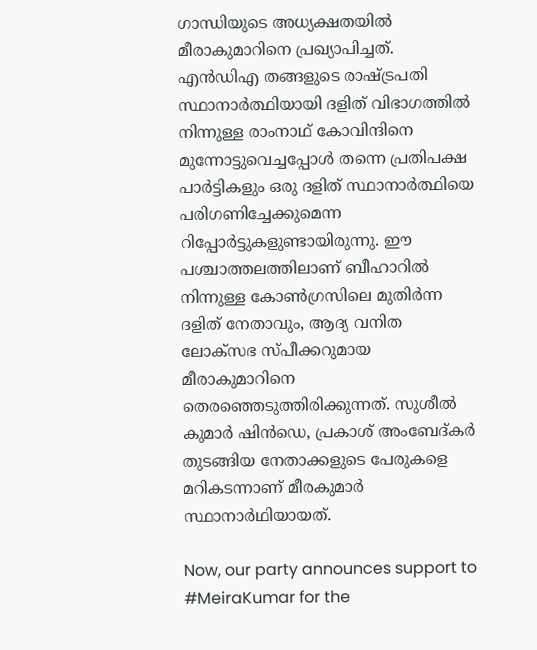ഗാന്ധിയുടെ അധ്യക്ഷതയില്‍ മീരാകുമാറിനെ പ്രഖ്യാപിച്ചത്. എന്‍ഡിഎ തങ്ങളുടെ രാഷ്ട്രപതി സ്ഥാനാര്‍ത്ഥിയായി ദളിത് വിഭാഗത്തില്‍ നിന്നുള്ള രാംനാഥ് കോവിന്ദിനെ മുന്നോട്ടുവെച്ചപ്പോള്‍ തന്നെ പ്രതിപക്ഷ പാര്‍ട്ടികളും ഒരു ദളിത് സ്ഥാനാര്‍ത്ഥിയെ പരിഗണിച്ചേക്കുമെന്ന റിപ്പോര്‍ട്ടുകളുണ്ടായിരുന്നു. ഈ പശ്ചാത്തലത്തിലാണ് ബീഹാറില്‍ നിന്നുള്ള കോണ്‍ഗ്രസിലെ മുതിര്‍ന്ന ദളിത് നേതാവും, ആദ്യ വനിത ലോക്സഭ സ്പീക്കറുമായ മീരാകുമാറിനെ തെരഞ്ഞെടുത്തിരിക്കുന്നത്. സുശീല്‍ കുമാര്‍ ഷിന്‍ഡെ, പ്രകാശ് അംബേദ്കര്‍ തുടങ്ങിയ നേതാക്കളുടെ പേരുകളെ മറികടന്നാണ് മീരകുമാര്‍ സ്ഥാനാര്‍ഥിയായത്.

Now, our party announces support to #MeiraKumar for the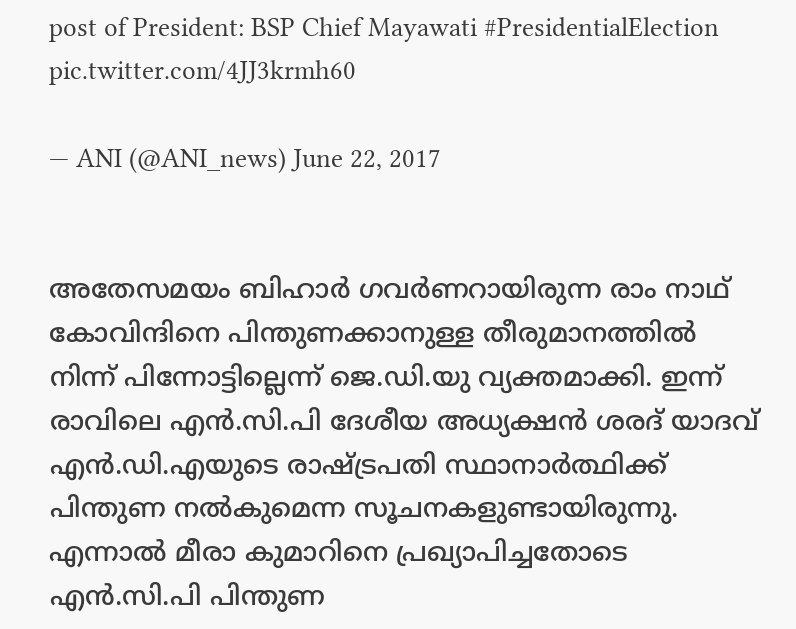post of President: BSP Chief Mayawati #PresidentialElection pic.twitter.com/4JJ3krmh60

— ANI (@ANI_news) June 22, 2017


അതേസമയം ബിഹാര്‍ ഗവര്‍ണറായിരുന്ന രാം നാഥ് കോവിന്ദിനെ പിന്തുണക്കാനുള്ള തീരുമാനത്തില്‍ നിന്ന് പിന്നോട്ടില്ലെന്ന് ജെ.ഡി.യു വ്യക്തമാക്കി. ഇന്ന് രാവിലെ എന്‍.സി.പി ദേശീയ അധ്യക്ഷന്‍ ശരദ് യാദവ് എന്‍.ഡി.എയുടെ രാഷ്ട്രപതി സ്ഥാനാര്‍ത്ഥിക്ക് പിന്തുണ നല്‍കുമെന്ന സൂചനകളുണ്ടായിരുന്നു. എന്നാല്‍ മീരാ കുമാറിനെ പ്രഖ്യാപിച്ചതോടെ എന്‍.സി.പി പിന്തുണ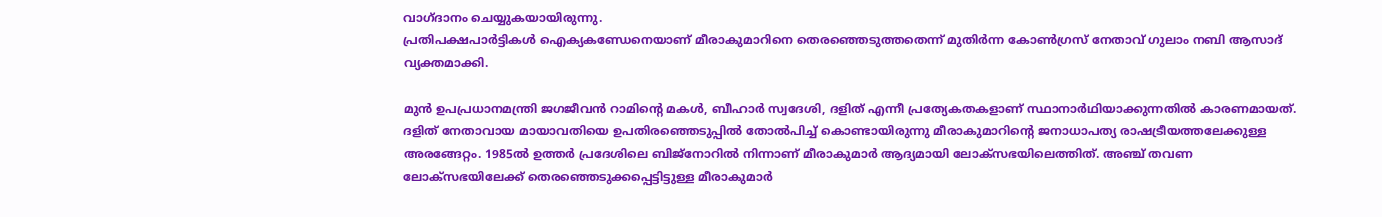വാഗ്ദാനം ചെയ്യുകയായിരുന്നു.
പ്രതിപക്ഷപാര്‍ട്ടികള്‍ ഐക്യകണ്ഡേനെയാണ് മീരാകുമാറിനെ തെരഞ്ഞെടുത്തതെന്ന് മുതിര്‍ന്ന കോണ്‍ഗ്രസ് നേതാവ് ഗുലാം നബി ആസാദ് വ്യക്തമാക്കി.

മുന്‍ ഉപപ്രധാനമന്ത്രി ജഗജീവന്‍ റാമിന്റെ മകള്‍, ബീഹാര്‍ സ്വദേശി, ദളിത് എന്നീ പ്രത്യേകതകളാണ് സ്ഥാനാര്‍ഥിയാക്കുന്നതില്‍ കാരണമായത്. ദളിത് നേതാവായ മായാവതിയെ ഉപതിരഞ്ഞെടുപ്പില്‍ തോല്‍പിച്ച് കൊണ്ടായിരുന്നു മീരാകുമാറിന്റെ ജനാധാപത്യ രാഷട്രീയത്തലേക്കുള്ള അരങ്ങേറ്റം. 1985ല്‍ ഉത്തര്‍ പ്രദേശിലെ ബിജ്നോറില്‍ നിന്നാണ് മീരാകുമാര്‍ ആദ്യമായി ലോക്സഭയിലെത്തിത്. അഞ്ച് തവണ ലോക്സഭയിലേക്ക് തെരഞ്ഞെടുക്കപ്പെട്ടിട്ടുള്ള മീരാകുമാര്‍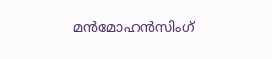മന്‍മോഹന്‍സിംഗ്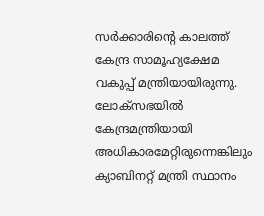സര്‍ക്കാരിന്റെ കാലത്ത് കേന്ദ്ര സാമൂഹ്യക്ഷേമ വകുപ്പ് മന്ത്രിയായിരുന്നു. ലോക്സഭയില്‍ കേന്ദ്രമന്ത്രിയായി അധികാരമേറ്റിരുന്നെങ്കിലും ക്യാബിനറ്റ് മന്ത്രി സ്ഥാനം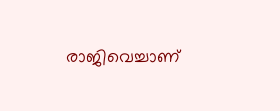രാജിവെച്ചാണ്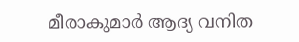മീരാകുമാര്‍ ആദ്യ വനിത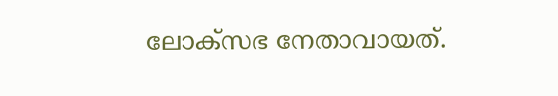ലോക്സഭ നേതാവായത്.